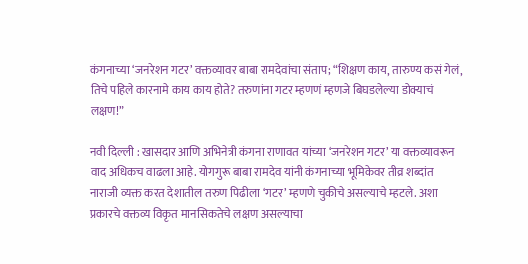कंगनाच्या ‘जनरेशन गटर’ वक्तव्यावर बाबा रामदेवांचा संताप; “शिक्षण काय, तारुण्य कसं गेलं, तिचे पहिले कारनामे काय काय होते? तरुणांना गटर म्हणणं म्हणजे बिघडलेल्या डोक्याचं लक्षण!”

नवी दिल्ली : खासदार आणि अभिनेत्री कंगना राणावत यांच्या ‘जनरेशन गटर’ या वक्तव्यावरून वाद अधिकच वाढला आहे. योगगुरू बाबा रामदेव यांनी कंगनाच्या भूमिकेवर तीव्र शब्दांत नाराजी व्यक्त करत देशातील तरुण पिढीला ‘गटर’ म्हणणे चुकीचे असल्याचे म्हटले. अशा प्रकारचे वक्तव्य विकृत मानसिकतेचे लक्षण असल्याचा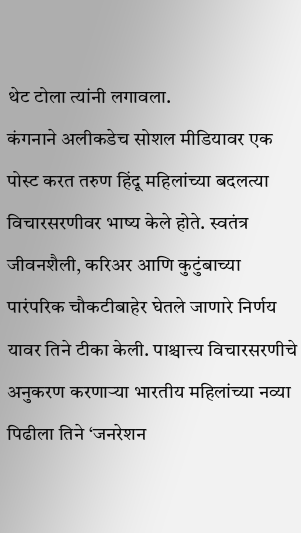थेट टोला त्यांनी लगावला.
कंगनाने अलीकडेच सोशल मीडियावर एक पोस्ट करत तरुण हिंदू महिलांच्या बदलत्या विचारसरणीवर भाष्य केले होते. स्वतंत्र जीवनशैली, करिअर आणि कुटुंबाच्या पारंपरिक चौकटीबाहेर घेतले जाणारे निर्णय यावर तिने टीका केली. पाश्चात्त्य विचारसरणीचे अनुकरण करणाऱ्या भारतीय महिलांच्या नव्या पिढीला तिने ‘जनरेशन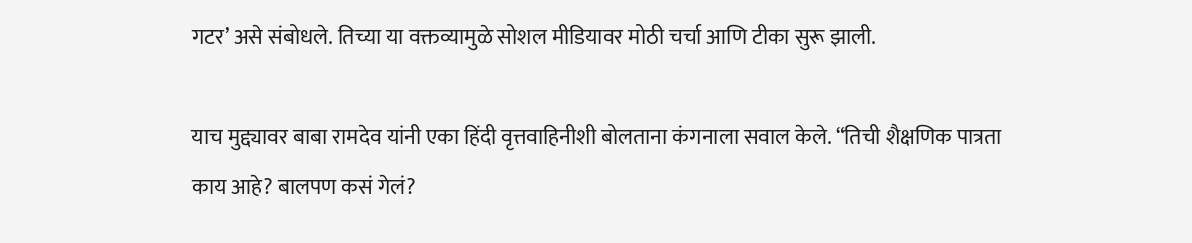गटर’ असे संबोधले. तिच्या या वक्तव्यामुळे सोशल मीडियावर मोठी चर्चा आणि टीका सुरू झाली.

याच मुद्द्यावर बाबा रामदेव यांनी एका हिंदी वृत्तवाहिनीशी बोलताना कंगनाला सवाल केले. “तिची शैक्षणिक पात्रता काय आहे? बालपण कसं गेलं?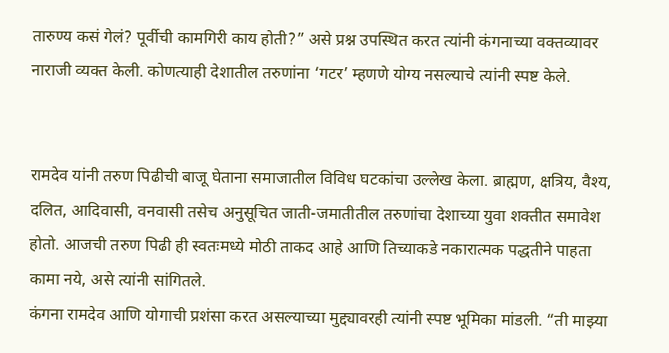तारुण्य कसं गेलं? पूर्वीची कामगिरी काय होती?” असे प्रश्न उपस्थित करत त्यांनी कंगनाच्या वक्तव्यावर नाराजी व्यक्त केली. कोणत्याही देशातील तरुणांना ‘गटर’ म्हणणे योग्य नसल्याचे त्यांनी स्पष्ट केले.


रामदेव यांनी तरुण पिढीची बाजू घेताना समाजातील विविध घटकांचा उल्लेख केला. ब्राह्मण, क्षत्रिय, वैश्य, दलित, आदिवासी, वनवासी तसेच अनुसूचित जाती-जमातीतील तरुणांचा देशाच्या युवा शक्तीत समावेश होतो. आजची तरुण पिढी ही स्वतःमध्ये मोठी ताकद आहे आणि तिच्याकडे नकारात्मक पद्धतीने पाहता कामा नये, असे त्यांनी सांगितले.
कंगना रामदेव आणि योगाची प्रशंसा करत असल्याच्या मुद्द्यावरही त्यांनी स्पष्ट भूमिका मांडली. “ती माझ्या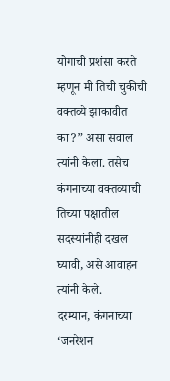योगाची प्रशंसा करते म्हणून मी तिची चुकीची वक्तव्ये झाकावीत का?” असा सवाल त्यांनी केला. तसेच कंगनाच्या वक्तव्याची तिच्या पक्षातील सदस्यांनीही दखल घ्यावी, असे आवाहन त्यांनी केले.
दरम्यान, कंगनाच्या ‘जनरेशन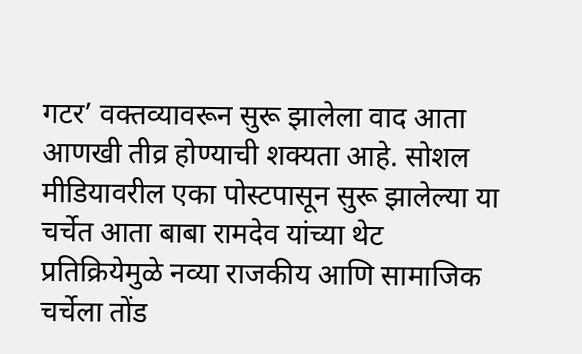गटर’ वक्तव्यावरून सुरू झालेला वाद आता आणखी तीव्र होण्याची शक्यता आहे. सोशल मीडियावरील एका पोस्टपासून सुरू झालेल्या या चर्चेत आता बाबा रामदेव यांच्या थेट प्रतिक्रियेमुळे नव्या राजकीय आणि सामाजिक चर्चेला तोंड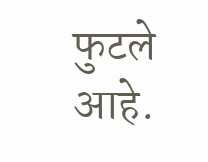फुटले आहे.